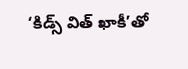‘కిడ్స్ విత్ ఖాకీ’తో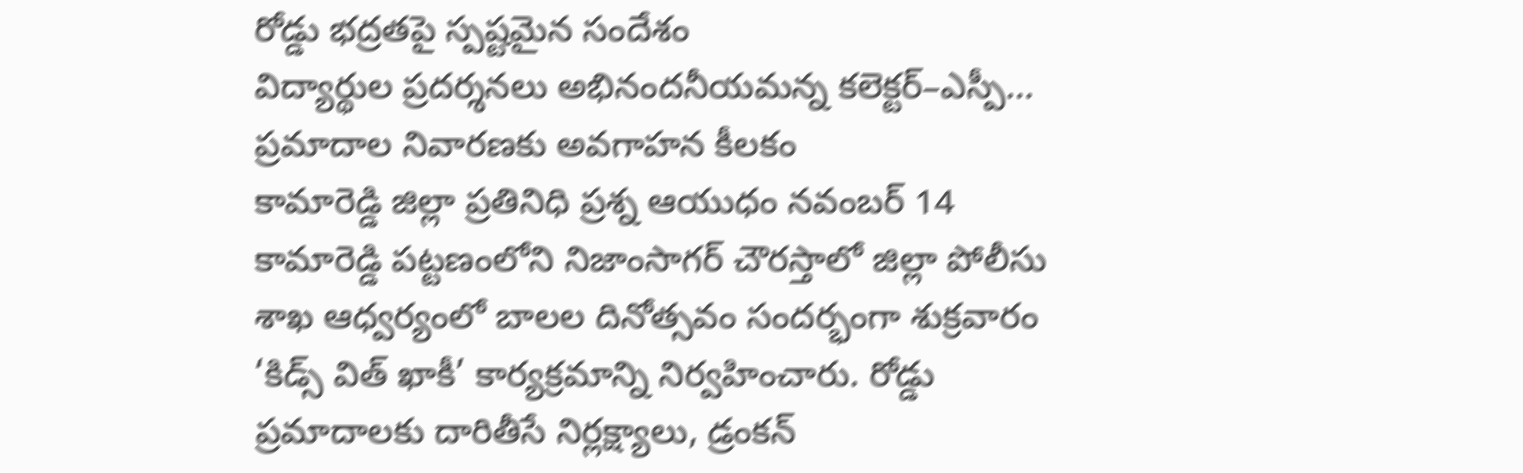రోడ్డు భద్రతపై స్పష్టమైన సందేశం
విద్యార్థుల ప్రదర్శనలు అభినందనీయమన్న కలెక్టర్–ఎస్పీ… ప్రమాదాల నివారణకు అవగాహన కీలకం
కామారెడ్డి జిల్లా ప్రతినిధి ప్రశ్న ఆయుధం నవంబర్ 14
కామారెడ్డి పట్టణంలోని నిజాంసాగర్ చౌరస్తాలో జిల్లా పోలీసు శాఖ ఆధ్వర్యంలో బాలల దినోత్సవం సందర్భంగా శుక్రవారం ‘కిడ్స్ విత్ ఖాకీ’ కార్యక్రమాన్ని నిర్వహించారు. రోడ్డు ప్రమాదాలకు దారితీసే నిర్లక్ష్యాలు, డ్రంకన్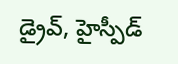డ్రైవ్, హైస్పీడ్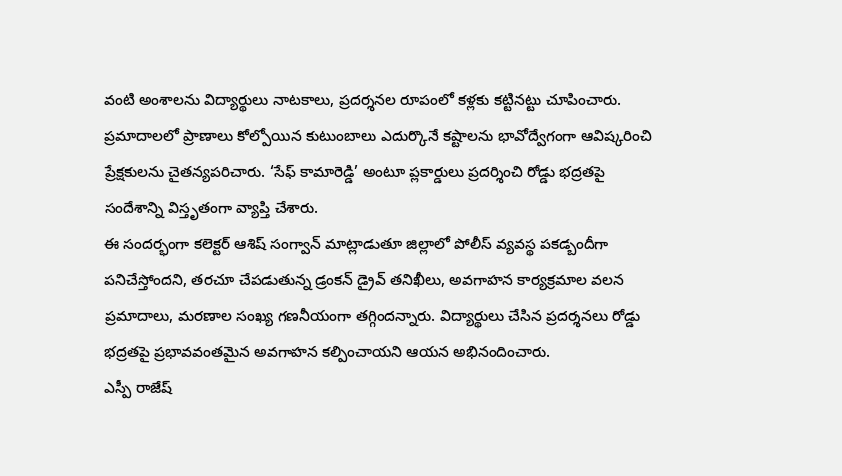వంటి అంశాలను విద్యార్థులు నాటకాలు, ప్రదర్శనల రూపంలో కళ్లకు కట్టినట్టు చూపించారు. ప్రమాదాలలో ప్రాణాలు కోల్పోయిన కుటుంబాలు ఎదుర్కొనే కష్టాలను భావోద్వేగంగా ఆవిష్కరించి ప్రేక్షకులను చైతన్యపరిచారు. ‘సేఫ్ కామారెడ్డి’ అంటూ ప్లకార్డులు ప్రదర్శించి రోడ్డు భద్రతపై సందేశాన్ని విస్తృతంగా వ్యాప్తి చేశారు.
ఈ సందర్భంగా కలెక్టర్ ఆశిష్ సంగ్వాన్ మాట్లాడుతూ జిల్లాలో పోలీస్ వ్యవస్థ పకడ్బందీగా పనిచేస్తోందని, తరచూ చేపడుతున్న డ్రంకన్ డ్రైవ్ తనిఖీలు, అవగాహన కార్యక్రమాల వలన ప్రమాదాలు, మరణాల సంఖ్య గణనీయంగా తగ్గిందన్నారు. విద్యార్థులు చేసిన ప్రదర్శనలు రోడ్డు భద్రతపై ప్రభావవంతమైన అవగాహన కల్పించాయని ఆయన అభినందించారు.
ఎస్పీ రాజేష్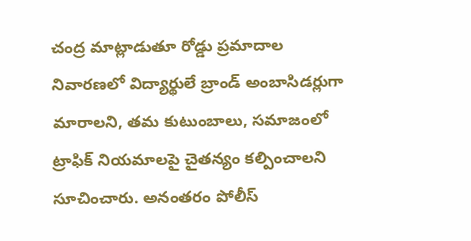చంద్ర మాట్లాడుతూ రోడ్డు ప్రమాదాల నివారణలో విద్యార్థులే బ్రాండ్ అంబాసిడర్లుగా మారాలని, తమ కుటుంబాలు, సమాజంలో ట్రాఫిక్ నియమాలపై చైతన్యం కల్పించాలని సూచించారు. అనంతరం పోలీస్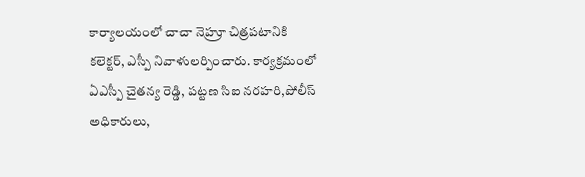కార్యాలయంలో చాచా నెహ్రూ చిత్రపటానికి కలెక్టర్, ఎస్పీ నివాళులర్పించారు. కార్యక్రమంలో ఏఎస్పీ చైతన్య రెడ్డి, పట్టణ సిఐ నరహరి,పోలీస్ అధికారులు,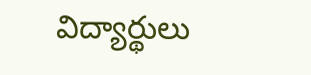విద్యార్థులు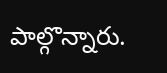పాల్గొన్నారు.